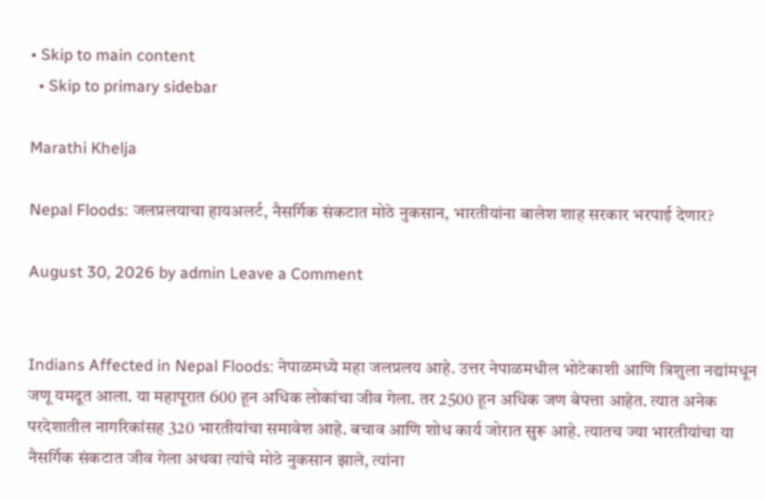• Skip to main content
  • Skip to primary sidebar

Marathi Khelja

Nepal Floods: जलप्रलयाचा हायअलर्ट, नैसर्गिक संकटात मोठे नुकसान, भारतीयांना बालेश शाह सरकार भरपाई देणार?

August 30, 2026 by admin Leave a Comment


Indians Affected in Nepal Floods: नेपाळमध्ये महा जलप्रलय आहे. उत्तर नेपाळमधील भोटेकाशी आणि त्रिशुला नद्यांमधून जणू यमदूत आला. या महापूरात 600 हून अधिक लोकांचा जीव गेला. तर 2500 हून अधिक जण बेपत्ता आहेत. त्यात अनेक परदेशातील नागरिकांसह 320 भारतीयांचा समावेश आहे. बचाव आणि शोध कार्य जोरात सुरू आहे. त्यातच ज्या भारतीयांचा या नैसर्गिक संकटात जीव गेला अथवा त्यांचे मोठे नुकसान झाले, त्यांना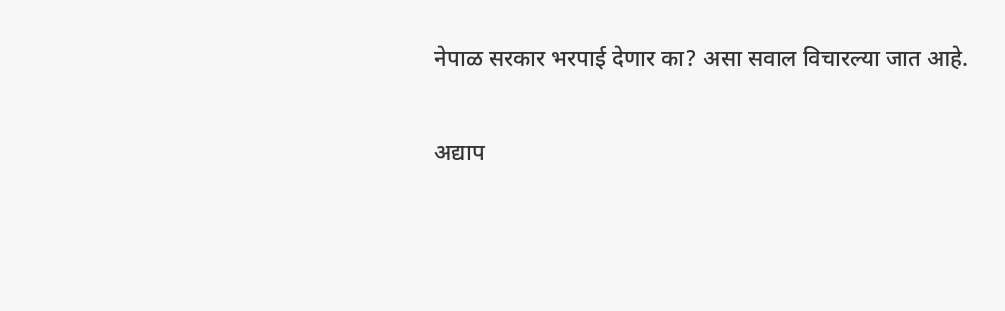नेपाळ सरकार भरपाई देणार का? असा सवाल विचारल्या जात आहे.

अद्याप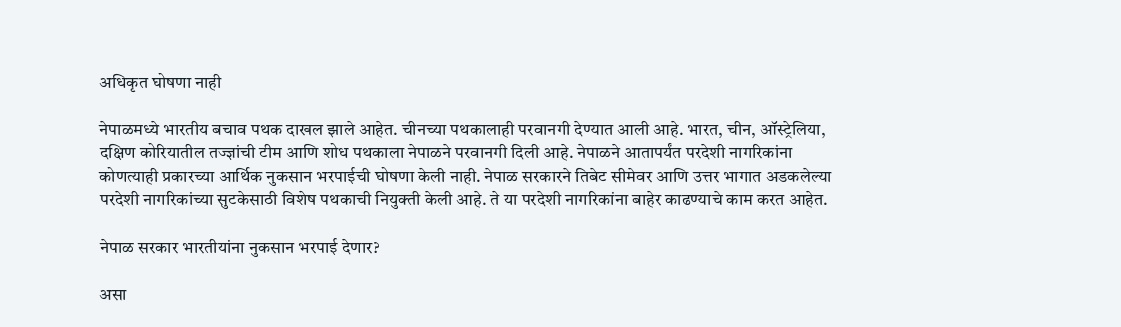अधिकृत घोषणा नाही

नेपाळमध्ये भारतीय बचाव पथक दाखल झाले आहेत. चीनच्या पथकालाही परवानगी देण्यात आली आहे. भारत, चीन, ऑस्ट्रेलिया, दक्षिण कोरियातील तज्ज्ञांची टीम आणि शोध पथकाला नेपाळने परवानगी दिली आहे. नेपाळने आतापर्यंत परदेशी नागरिकांना कोणत्याही प्रकारच्या आर्थिक नुकसान भरपाईची घोषणा केली नाही. नेपाळ सरकारने तिबेट सीमेवर आणि उत्तर भागात अडकलेल्या परदेशी नागरिकांच्या सुटकेसाठी विशेष पथकाची नियुक्ती केली आहे. ते या परदेशी नागरिकांना बाहेर काढण्याचे काम करत आहेत.

नेपाळ सरकार भारतीयांना नुकसान भरपाई देणार?

असा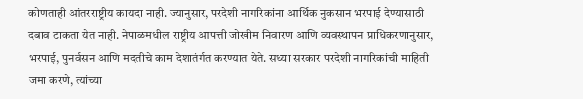कोणताही आंतरराष्ट्रीय कायदा नाही. ज्यानुसार, परदेशी नागरिकांना आर्थिक नुकसान भरपाई देण्यासाठी दबाव टाकता येत नाही. नेपाळमधील राष्ट्रीय आपत्ती जोखीम निवारण आणि व्यवस्थापन प्राधिकरणानुसार, भरपाई, पुनर्वसन आणि मदतीचे काम देशातंर्गत करण्यात येते. सध्या सरकार परदेशी नागरिकांची माहिती जमा करणे, त्यांच्या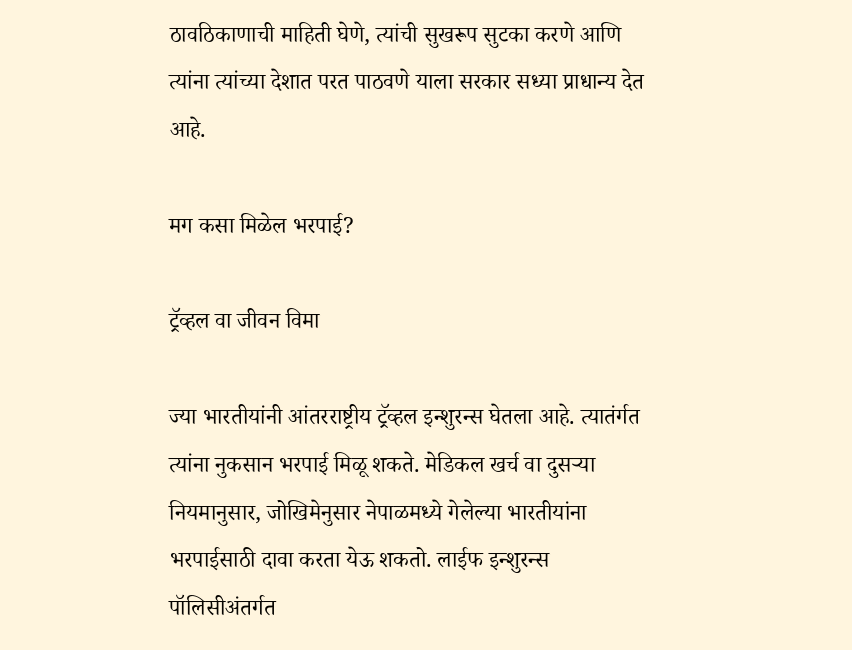ठावठिकाणाची माहिती घेणे, त्यांची सुखरूप सुटका करणे आणि त्यांना त्यांच्या देशात परत पाठवणे याला सरकार सध्या प्राधान्य देत आहे.

मग कसा मिळेल भरपाई?

ट्रॅव्हल वा जीवन विमा

ज्या भारतीयांनी आंतरराष्ट्रीय ट्रॅव्हल इन्शुरन्स घेतला आहे. त्यातंर्गत त्यांना नुकसान भरपाई मिळू शकते. मेडिकल खर्च वा दुसऱ्या नियमानुसार, जोखि‍मेनुसार नेपाळमध्ये गेलेल्या भारतीयांना भरपाईसाठी दावा करता येऊ शकतो. लाईफ इन्शुरन्स पॉलिसीअंतर्गत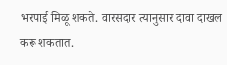भरपाई मिळू शकते. वारसदार त्यानुसार दावा दाखल करू शकतात.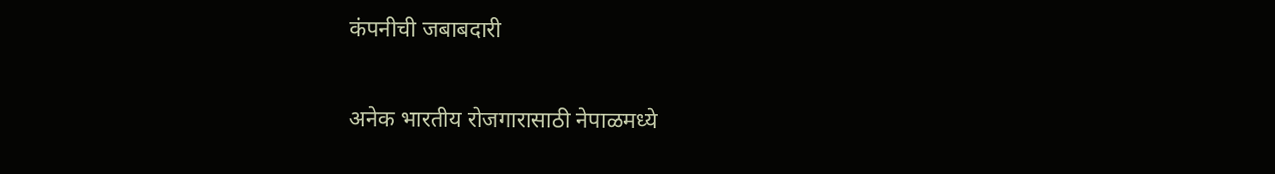कंपनीची जबाबदारी

अनेक भारतीय रोजगारासाठी नेपाळमध्ये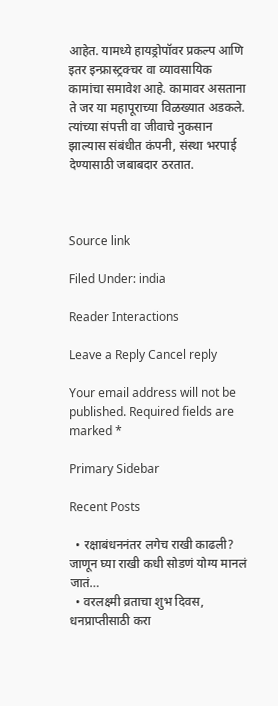आहेत. यामध्ये हायड्रोपॉवर प्रकल्प आणि इतर इन्फ्रास्ट्रक्चर वा व्यावसायिक कामांचा समावेश आहे. कामावर असताना ते जर या महापूराच्या विळख्यात अडकले. त्यांच्या संपत्ती वा जीवाचे नुकसान झाल्यास संबंधीत कंपनी, संस्था भरपाई देण्यासाठी जबाबदार ठरतात.



Source link

Filed Under: india

Reader Interactions

Leave a Reply Cancel reply

Your email address will not be published. Required fields are marked *

Primary Sidebar

Recent Posts

  • रक्षाबंधननंतर लगेच राखी काढली? जाणून घ्या राखी कधी सोडणं योग्य मानलं जातं…
  • वरलक्ष्मी व्रताचा शुभ दिवस, धनप्राप्तीसाठी करा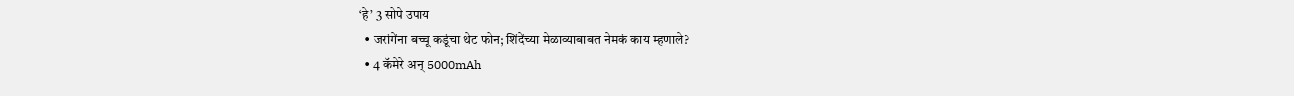‘हे’ 3 सोपे उपाय
  • जरांगेंना बच्चू कडूंचा थेट फोन; शिंदेंच्या मेळाव्याबाबत नेमकं काय म्हणाले?
  • 4 कॅमेरे अन् 5000mAh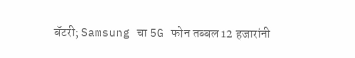बॅटरी; Samsung चा 5G फोन तब्बल 12 हजारांनी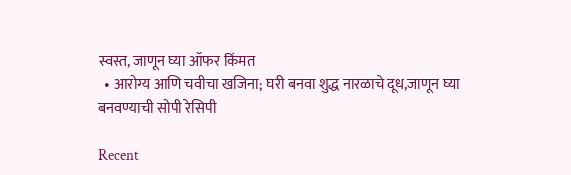स्वस्त, जाणून घ्या ऑफर किंमत
  • आरोग्य आणि चवीचा खजिना; घरी बनवा शुद्ध नारळाचे दूध,जाणून घ्या बनवण्याची सोपी रेसिपी

Recent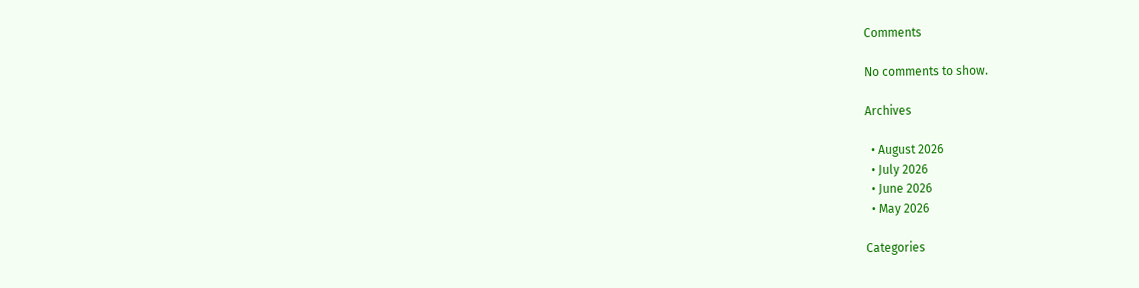Comments

No comments to show.

Archives

  • August 2026
  • July 2026
  • June 2026
  • May 2026

Categories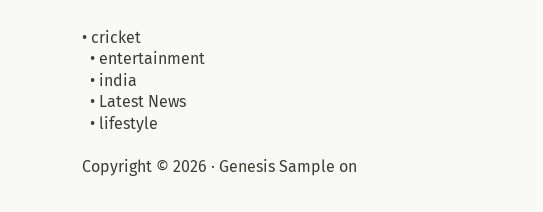• cricket
  • entertainment
  • india
  • Latest News
  • lifestyle

Copyright © 2026 · Genesis Sample on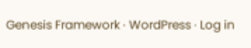Genesis Framework · WordPress · Log in